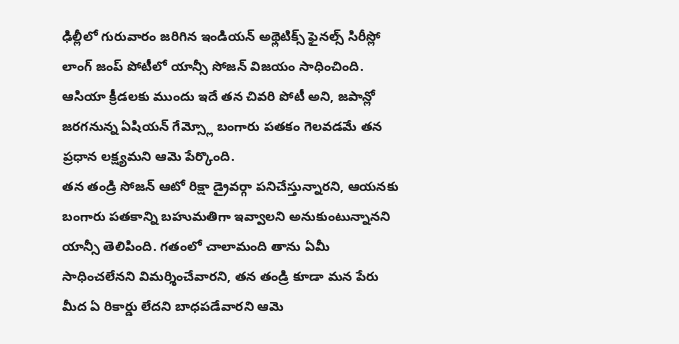ఢిల్లీలో గురువారం జరిగిన ఇండియన్ అథ్లెటిక్స్ ఫైనల్స్ సిరీస్లో లాంగ్ జంప్ పోటీలో యాన్సీ సోజన్ విజయం సాధించింది. ఆసియా క్రీడలకు ముందు ఇదే తన చివరి పోటీ అని, జపాన్లో జరగనున్న ఏషియన్ గేమ్స్లో బంగారు పతకం గెలవడమే తన ప్రధాన లక్ష్యమని ఆమె పేర్కొంది.
తన తండ్రి సోజన్ ఆటో రిక్షా డ్రైవర్గా పనిచేస్తున్నారని, ఆయనకు బంగారు పతకాన్ని బహుమతిగా ఇవ్వాలని అనుకుంటున్నానని యాన్సీ తెలిపింది. గతంలో చాలామంది తాను ఏమీ సాధించలేనని విమర్శించేవారని, తన తండ్రి కూడా మన పేరు మీద ఏ రికార్డు లేదని బాధపడేవారని ఆమె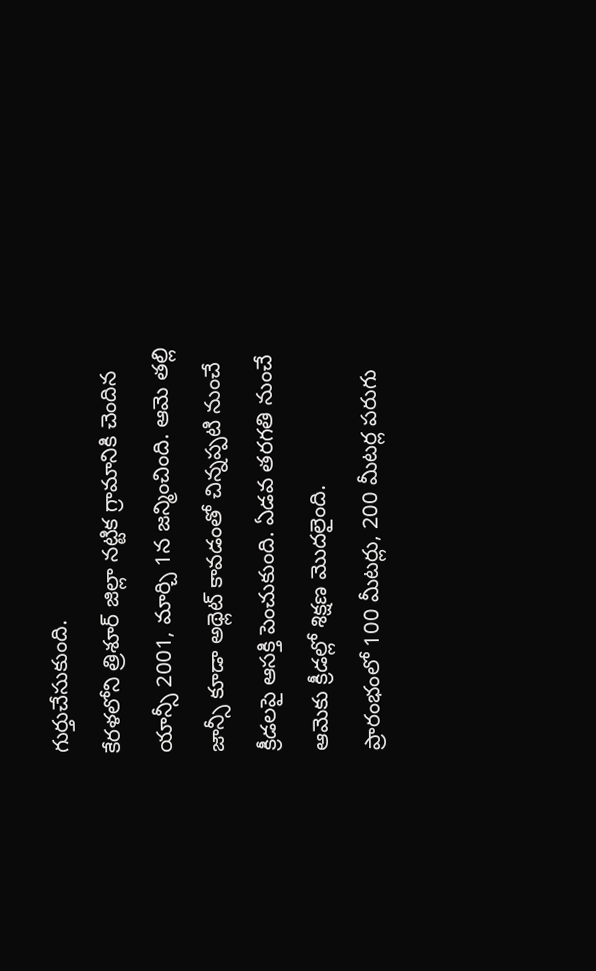గుర్తుచేసుకుంది.
కేరళలోని త్రిశూర్ జిల్లా నట్టిక గ్రామానికి చెందిన యాన్సీ 2001, మార్చి 1న జన్మించింది. ఆమె తల్లి జాన్సీ కూడా అథ్లెట్ కావడంతో చిన్నప్పటి నుంచే క్రీడలపై ఆసక్తి పెంచుకుంది. ఏడవ తరగతి నుంచే ఆమెకు క్రీడల్లో శిక్షణ మొదలైంది.
ప్రారంభంలో 100 మీటర్లు, 200 మీటర్ల పరుగు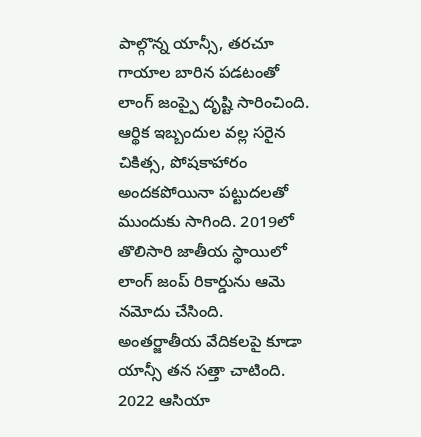పాల్గొన్న యాన్సీ, తరచూ గాయాల బారిన పడటంతో లాంగ్ జంప్పై దృష్టి సారించింది. ఆర్థిక ఇబ్బందుల వల్ల సరైన చికిత్స, పోషకాహారం అందకపోయినా పట్టుదలతో ముందుకు సాగింది. 2019లో తొలిసారి జాతీయ స్థాయిలో లాంగ్ జంప్ రికార్డును ఆమె నమోదు చేసింది.
అంతర్జాతీయ వేదికలపై కూడా యాన్సీ తన సత్తా చాటింది. 2022 ఆసియా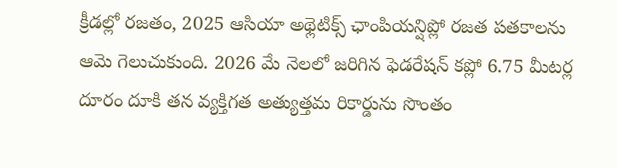క్రీడల్లో రజతం, 2025 ఆసియా అథ్లెటిక్స్ ఛాంపియన్షిప్లో రజత పతకాలను ఆమె గెలుచుకుంది. 2026 మే నెలలో జరిగిన ఫెడరేషన్ కప్లో 6.75 మీటర్ల దూరం దూకి తన వ్యక్తిగత అత్యుత్తమ రికార్డును సొంతం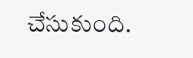చేసుకుంది.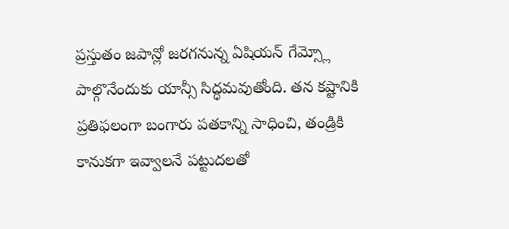ప్రస్తుతం జపాన్లో జరగనున్న ఏషియన్ గేమ్స్లో పాల్గొనేందుకు యాన్సీ సిద్ధమవుతోంది. తన కష్టానికి ప్రతిఫలంగా బంగారు పతకాన్ని సాధించి, తండ్రికి కానుకగా ఇవ్వాలనే పట్టుదలతో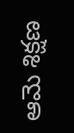ఆమె శిక్షణ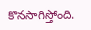కొనసాగిస్తోంది.